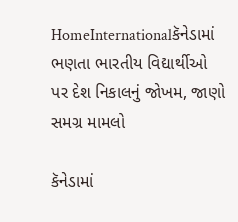HomeInternationalકૅનેડામાં ભણતા ભારતીય વિદ્યાર્થીઓ પર દેશ નિકાલનું જોખમ, જાણો સમગ્ર મામલો

કૅનેડામાં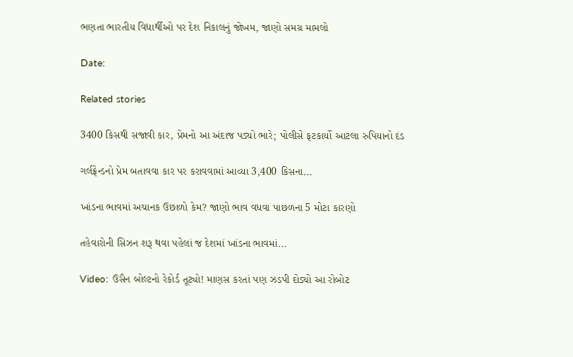ભણતા ભારતીય વિદ્યાર્થીઓ પર દેશ નિકાલનું જોખમ, જાણો સમગ્ર મામલો

Date:

Related stories

3400 કિસથી સજાવી કાર, પ્રેમનો આ અંદાજ પડ્યો ભારે; પોલીસે ફટકાર્યો આટલા રુપિયાનો દંડ

ગર્લફ્રેન્ડનો પ્રેમ બતાવવા કાર પર કરાવવામાં આવ્યા 3,400 કિસના...

ખાંડના ભાવમાં અચાનક ઉછાળો કેમ? જાણો ભાવ વધવા પાછળના 5 મોટા કારણો

તહેવારોની સિઝન શરૂ થવા પહેલાં જ દેશમાં ખાંડના ભાવમાં...

Video: ઉસૈન બોલ્ટનો રેકોર્ડ તૂટ્યો! માણસ કરતાં પણ ઝડપી દોડ્યો આ રોબોટ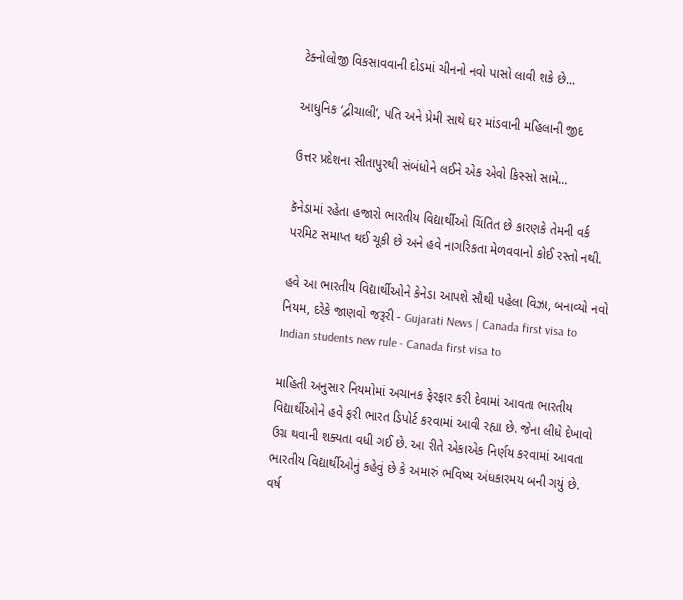ટેક્નોલોજી વિકસાવવાની દોડમાં ચીનનો નવો પાસો લાવી શકે છે...

આધુનિક ‘દ્વીચાલી’, પતિ અને પ્રેમી સાથે ઘર માંડવાની મહિલાની જીદ

ઉત્તર પ્રદેશના સીતાપુરથી સંબંધોને લઈને એક એવો કિસ્સો સામે...

કૅનેડામાં રહેતા હજારો ભારતીય વિદ્યાર્થીઓ ચિંતિત છે કારણકે તેમની વર્ક પરમિટ સમાપ્ત થઈ ચૂકી છે અને હવે નાગરિકતા મેળવવાનો કોઈ રસ્તો નથી.

હવે આ ભારતીય વિદ્યાર્થીઓને કેનેડા આપશે સૌથી પહેલા વિઝા, બનાવ્યો નવો નિયમ, દરેકે જાણવો જરૂરી - Gujarati News | Canada first visa to Indian students new rule - Canada first visa to

માહિતી અનુસાર નિયમોમાં અચાનક ફેરફાર કરી દેવામાં આવતા ભારતીય વિદ્યાર્થીઓને હવે ફરી ભારત ડિપોર્ટ કરવામાં આવી રહ્યા છે. જેના લીધે દેખાવો ઉગ્ર થવાની શક્યતા વધી ગઈ છે. આ રીતે એકાએક નિર્ણય કરવામાં આવતા ભારતીય વિદ્યાર્થીઓનું કહેવું છે કે અમારું ભવિષ્ય અંધકારમય બની ગયું છે. વર્ષ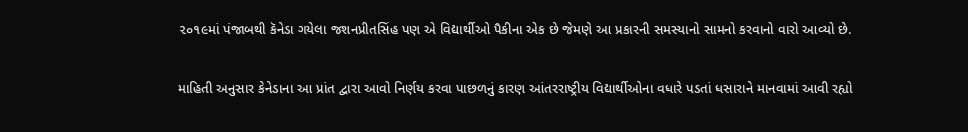૨૦૧૯માં પંજાબથી કૅનેડા ગયેલા જશનપ્રીતસિંહ પણ એ વિદ્યાર્થીઓ પૈકીના એક છે જેમણે આ પ્રકારની સમસ્યાનો સામનો કરવાનો વારો આવ્યો છે.

માહિતી અનુસાર કેનેડાના આ પ્રાંત દ્વારા આવો નિર્ણય કરવા પાછળનું કારણ આંતરરાષ્ટ્રીય વિદ્યાર્થીઓના વધારે પડતાં ધસારાને માનવામાં આવી રહ્યો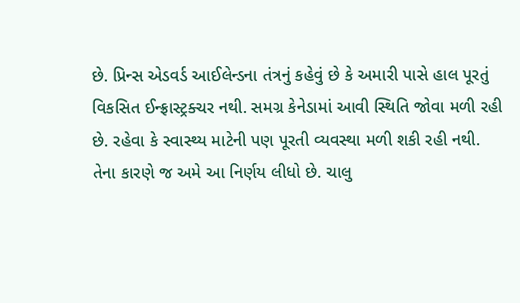છે. પ્રિન્સ એડવર્ડ આઈલેન્ડના તંત્રનું કહેવું છે કે અમારી પાસે હાલ પૂરતું વિકસિત ઈન્ફ્રાસ્ટ્રક્ચર નથી. સમગ્ર કેનેડામાં આવી સ્થિતિ જોવા મળી રહી છે. રહેવા કે સ્વાસ્થ્ય માટેની પણ પૂરતી વ્યવસ્થા મળી શકી રહી નથી. તેના કારણે જ અમે આ નિર્ણય લીધો છે. ચાલુ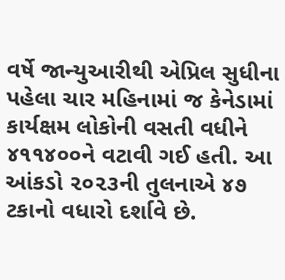વર્ષે જાન્યુઆરીથી એપ્રિલ સુધીના પહેલા ચાર મહિનામાં જ કેનેડામાં કાર્યક્ષમ લોકોની વસતી વધીને ૪૧૧૪૦૦ને વટાવી ગઈ હતી. આ આંકડો ૨૦૨૩ની તુલનાએ ૪૭ ટકાનો વધારો દર્શાવે છે.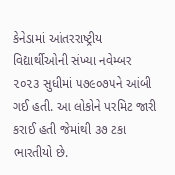કેનેડામાં આંતરરાષ્ટ્રીય વિદ્યાર્થીઓની સંખ્યા નવેમ્બર ૨૦૨૩ સુધીમાં ૫૭૯૦૭૫ને આંબી ગઈ હતી. આ લોકોને પરમિટ જારી કરાઈ હતી જેમાંથી ૩૭ ટકા ભારતીયો છે.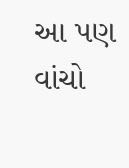આ પણ વાંચો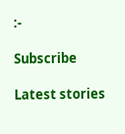:-

Subscribe

Latest stories